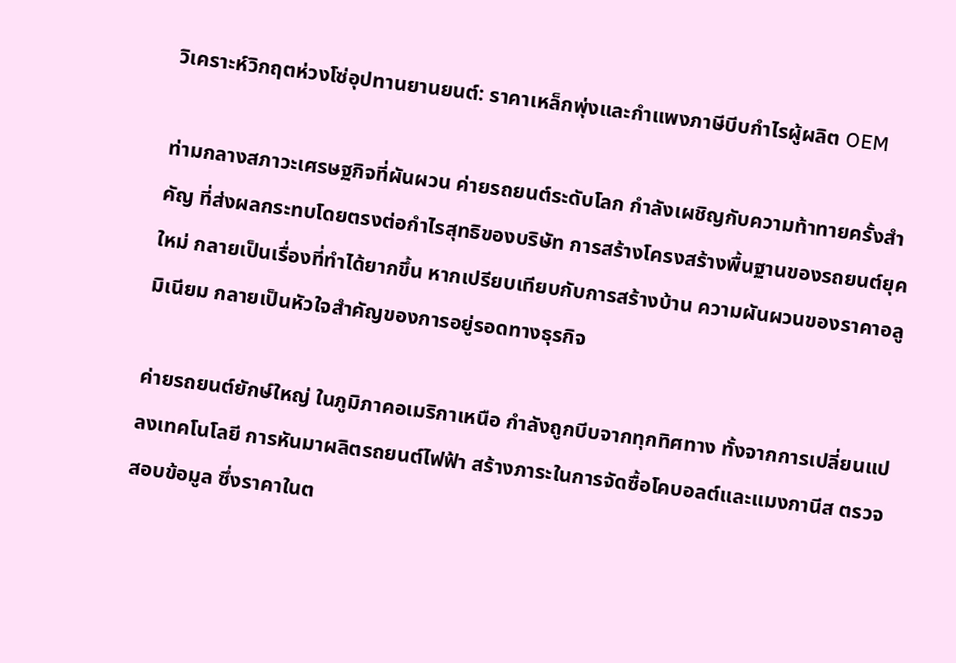วิเคราะห์วิกฤตห่วงโซ่อุปทานยานยนต์: ราคาเหล็กพุ่งและกำแพงภาษีบีบกำไรผู้ผลิต OEM

ท่ามกลางสภาวะเศรษฐกิจที่ผันผวน ค่ายรถยนต์ระดับโลก กำลังเผชิญกับความท้าทายครั้งสำคัญ ที่ส่งผลกระทบโดยตรงต่อกำไรสุทธิของบริษัท การสร้างโครงสร้างพื้นฐานของรถยนต์ยุคใหม่ กลายเป็นเรื่องที่ทำได้ยากขึ้น หากเปรียบเทียบกับการสร้างบ้าน ความผันผวนของราคาอลูมิเนียม กลายเป็นหัวใจสำคัญของการอยู่รอดทางธุรกิจ

ค่ายรถยนต์ยักษ์ใหญ่ ในภูมิภาคอเมริกาเหนือ กำลังถูกบีบจากทุกทิศทาง ทั้งจากการเปลี่ยนแปลงเทคโนโลยี การหันมาผลิตรถยนต์ไฟฟ้า สร้างภาระในการจัดซื้อโคบอลต์และแมงกานีส ตรวจสอบข้อมูล ซึ่งราคาในต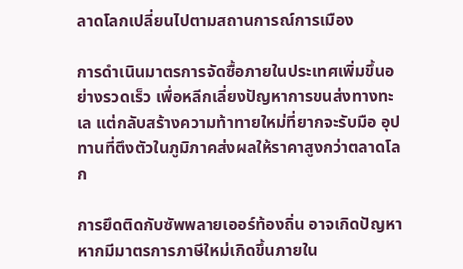ลาดโลกเปลี่ยนไปตามสถานการณ์การเมือง

การดำเนินมาตรการจัดซื้อภายในประเทศเพิ่มขึ้นอย่างรวดเร็ว เพื่อหลีกเลี่ยงปัญหาการขนส่งทางทะเล แต่กลับสร้างความท้าทายใหม่ที่ยากจะรับมือ อุปทานที่ตึงตัวในภูมิภาคส่งผลให้ราคาสูงกว่าตลาดโลก

การยึดติดกับซัพพลายเออร์ท้องถิ่น อาจเกิดปัญหาหากมีมาตรการภาษีใหม่เกิดขึ้นภายใน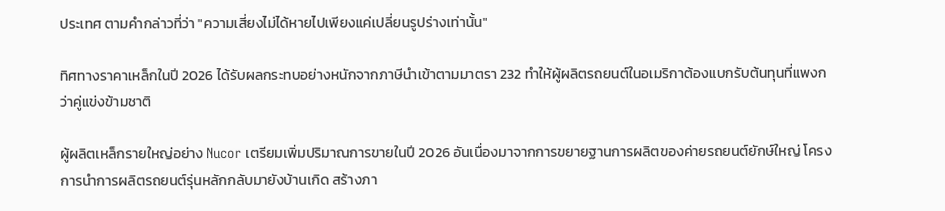ประเทศ ตามคำกล่าวที่ว่า "ความเสี่ยงไม่ได้หายไปเพียงแค่เปลี่ยนรูปร่างเท่านั้น"

ทิศทางราคาเหล็กในปี 2026 ได้รับผลกระทบอย่างหนักจากภาษีนำเข้าตามมาตรา 232 ทำให้ผู้ผลิตรถยนต์ในอเมริกาต้องแบกรับต้นทุนที่แพงกว่าคู่แข่งข้ามชาติ

ผู้ผลิตเหล็กรายใหญ่อย่าง Nucor เตรียมเพิ่มปริมาณการขายในปี 2026 อันเนื่องมาจากการขยายฐานการผลิตของค่ายรถยนต์ยักษ์ใหญ่ โครงการนำการผลิตรถยนต์รุ่นหลักกลับมายังบ้านเกิด สร้างภา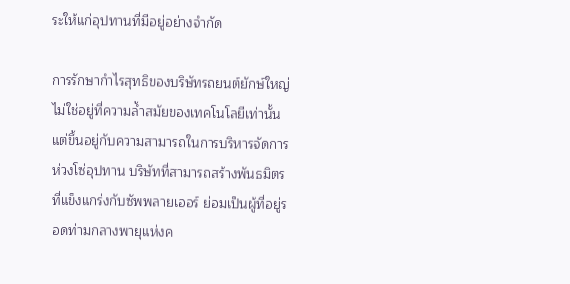ระให้แก่อุปทานที่มีอยู่อย่างจำกัด

การรักษากำไรสุทธิของบริษัทรถยนต์ยักษ์ใหญ่ ไม่ใช่อยู่ที่ความล้ำสมัยของเทคโนโลยีเท่านั้น แต่ขึ้นอยู่กับความสามารถในการบริหารจัดการห่วงโซ่อุปทาน บริษัทที่สามารถสร้างพันธมิตรที่แข็งแกร่งกับซัพพลายเออร์ ย่อมเป็นผู้ที่อยู่รอดท่ามกลางพายุแห่งค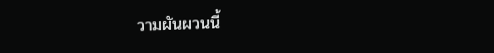วามผันผวนนี้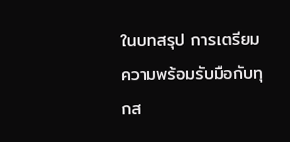ในบทสรุป การเตรียมความพร้อมรับมือกับทุกส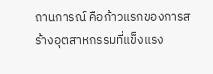ถานการณ์ คือก้าวแรกของการสร้างอุตสาหกรรมที่แข็งแรง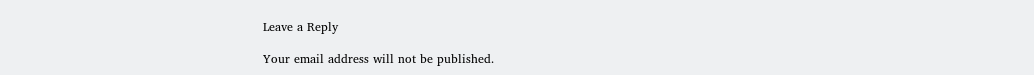Leave a Reply

Your email address will not be published.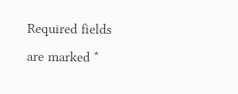Required fields are marked *